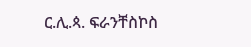ር.ሊ.ጳ. ፍራንቸስኮስ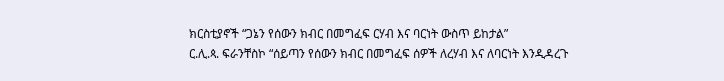ክርስቲያኖች “ጋኔን የሰውን ክብር በመግፈፍ ርሃብ እና ባርነት ውስጥ ይከታል”
ር.ሊ.ጳ. ፍራንቸስኮ “ሰይጣን የሰውን ክብር በመግፈፍ ሰዎች ለረሃብ እና ለባርነት እንዲዳረጉ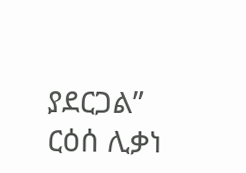ያደርጋል”
ርዕሰ ሊቃነ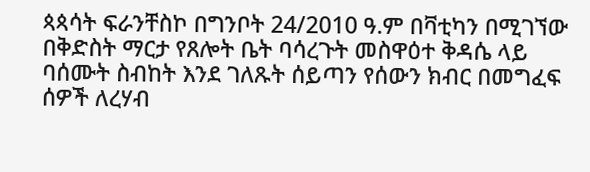ጳጳሳት ፍራንቸስኮ በግንቦት 24/2010 ዓ.ም በቫቲካን በሚገኘው በቅድስት ማርታ የጸሎት ቤት ባሳረጉት መስዋዕተ ቅዳሴ ላይ ባሰሙት ስብከት እንደ ገለጹት ሰይጣን የሰውን ክብር በመግፈፍ ሰዎች ለረሃብ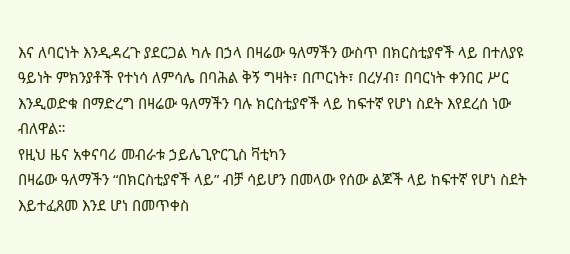እና ለባርነት እንዲዳረጉ ያደርጋል ካሉ በኃላ በዛሬው ዓለማችን ውስጥ በክርስቲያኖች ላይ በተለያዩ ዓይነት ምክንያቶች የተነሳ ለምሳሌ በባሕል ቅኝ ግዛት፣ በጦርነት፣ በረሃብ፣ በባርነት ቀንበር ሥር እንዲወድቁ በማድረግ በዛሬው ዓለማችን ባሉ ክርስቲያኖች ላይ ከፍተኛ የሆነ ስደት እየደረሰ ነው ብለዋል።
የዚህ ዜና አቀናባሪ መብራቱ ኃይሌጊዮርጊስ ቫቲካን
በዛሬው ዓለማችን “በክርስቲያኖች ላይ” ብቻ ሳይሆን በመላው የሰው ልጆች ላይ ከፍተኛ የሆነ ስደት እይተፈጸመ እንደ ሆነ በመጥቀስ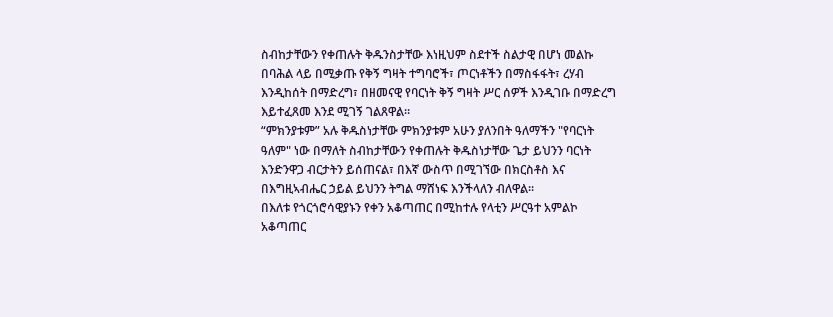ስብከታቸውን የቀጠሉት ቅዱንስታቸው እነዚህም ስደተች ስልታዊ በሆነ መልኩ በባሕል ላይ በሚቃጡ የቅኝ ግዛት ተግባሮች፣ ጦርነቶችን በማስፋፋት፣ ረሃብ እንዲከሰት በማድረግ፣ በዘመናዊ የባርነት ቅኝ ግዛት ሥር ሰዎች እንዲገቡ በማድረግ እይተፈጸመ እንደ ሚገኝ ገልጸዋል።
“ምክንያቱም” አሉ ቅዱስነታቸው ምክንያቱም አሁን ያለንበት ዓለማችን "የባርነት ዓለም" ነው በማለት ስብከታቸውን የቀጠሉት ቅዱስነታቸው ጌታ ይህንን ባርነት እንድንዋጋ ብርታትን ይሰጠናል፣ በእኛ ውስጥ በሚገኘው በክርስቶስ እና በእግዚኣብሔር ኃይል ይህንን ትግል ማሸነፍ እንችላለን ብለዋል።
በእለቱ የጎርጎሮሳዊያኑን የቀን አቆጣጠር በሚከተሉ የላቲን ሥርዓተ አምልኮ አቆጣጠር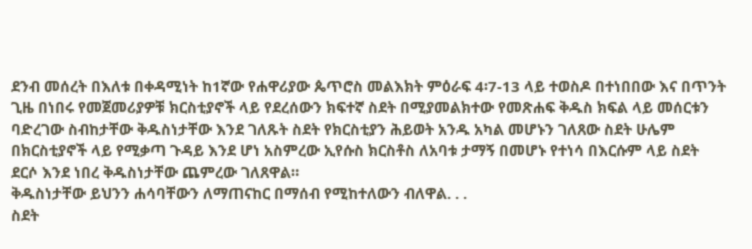ደንብ መሰረት በእለቱ በቀዳሚነት ከ1ኛው የሐዋሪያው ጴጥሮስ መልእክት ምዕራፍ 4፡7-13 ላይ ተወስዶ በተነበበው እና በጥንት ጊዜ በነበሩ የመጀመሪያዎቹ ክርስቲያኖች ላይ የደረሰውን ክፍተኛ ስደት በሚያመልክተው የመጽሐፍ ቅዱስ ክፍል ላይ መሰርቱን ባድረገው ስብከታቸው ቅዱስነታቸው እንደ ገለጹት ስደት የክርስቲያን ሕይወት አንዱ አካል መሆኑን ገለጸው ስደት ሁሌም በክርስቲያኖች ላይ የሚቃጣ ጉዳይ እንደ ሆነ አስምረው ኢየሱስ ክርስቶስ ለአባቱ ታማኝ በመሆኑ የተነሳ በእርሱም ላይ ስደት ደርሶ እንደ ነበረ ቅዱስነታቸው ጨምረው ገለጸዋል።
ቅዱስነታቸው ይህንን ሐሳባቸውን ለማጠናከር በማሰብ የሚከተለውን ብለዋል. . .
ስደት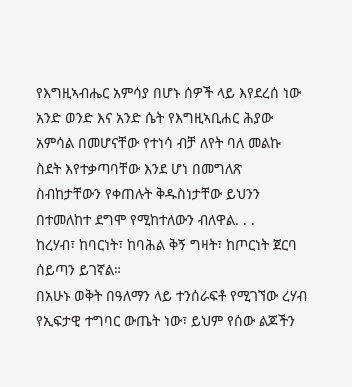የእግዚኣብሔር አምሳያ በሆኑ ሰዎች ላይ እየደረሰ ነው
አንድ ወንድ እና አንድ ሴት የእግዚኣቢሐር ሕያው አምሳል በመሆናቸው የተነሳ ብቻ ለየት ባለ መልኩ ስደት እየተቃጣባቸው እንደ ሆነ በመግለጽ ስብከታቸውን የቀጠሉት ቅዱስነታቸው ይህንን በተመለከተ ደግሞ የሚከተለውን ብለዋል. . .
ከረሃብ፣ ከባርነት፣ ከባሕል ቅኝ ግዛት፣ ከጦርነት ጀርባ ሰይጣን ይገኛል።
በአሁኑ ወቅት በዓለማን ላይ ተንሰራፍቶ የሚገኘው ረሃብ የኢፍታዊ ተግባር ውጤት ነው፣ ይህም የሰው ልጆችን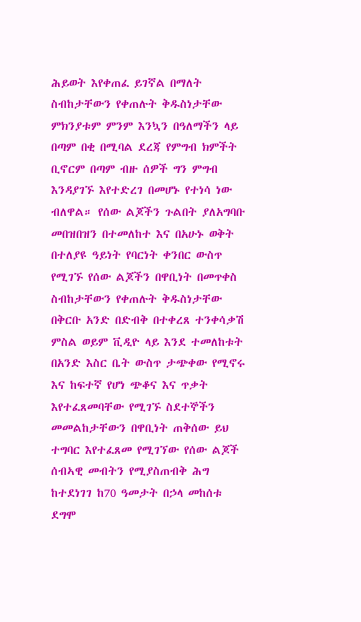ሕይወት እየቀጠፈ ይገኛል በማለት ስብከታቸውን የቀጠሉት ቅዱስነታቸው ምክንያቱም ምንም እንኳን በዓለማችን ላይ በጣም በቂ በሚባል ደረጃ የምግብ ክምችት ቢኖርም በጣም ብዙ ሰዎች ግን ምግብ እንዳያገኙ እየተድረገ በመሆኑ የተነሳ ነው ብለዋል። የሰው ልጆችን ጉልበት ያለአግባቡ መበዝበዝን በተመለከተ እና በአሁኑ ወቅት በተለያዩ ዓይነት የባርነት ቀንበር ውስጥ የሚገኙ የሰው ልጆችን በዋቢነት በመጥቀስ ስብከታቸውን የቀጠሉት ቅዱስነታቸው በቅርቡ አንድ በድብቅ በተቀረጸ ተንቀሳቃሽ ምስል ወይም ቪዲዮ ላይ እንደ ተመለከቱት በአንድ እስር ቤት ውስጥ ታጭቀው የሚኖሩ እና ከፍተኛ የሆነ ጭቆና እና ጥቃት እየተፈጸመባቸው የሚገኙ ስደተኞችን መመልከታቸውን በዋቢነት ጠቅሰው ይህ ተግባር እየተፈጸመ የሚገኘው የሰው ልጆች ሰብኣዊ መብትን የሚያስጠብቅ ሕግ ከተደነገገ ከ70 ዓመታት በኃላ መከሰቱ ደግሞ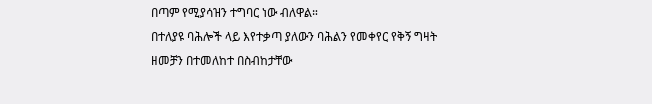በጣም የሚያሳዝን ተግባር ነው ብለዋል።
በተለያዩ ባሕሎች ላይ እየተቃጣ ያለውን ባሕልን የመቀየር የቅኝ ግዛት ዘመቻን በተመለከተ በስብከታቸው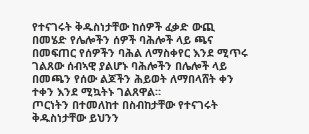የተናገሩት ቅዱስነታቸው ከሰዎች ፈቃድ ውጪ በመሄድ የሌሎችን ሰዎች ባሕሎች ላይ ጫና በመፍጠር የሰዎችን ባሕል ለማስቀየር እንደ ሚጥሩ ገልጸው ሰብኣዊ ያልሆኑ ባሕሎችን በሌሎች ላይ በመጫን የሰው ልጆችን ሕይወት ለማበላሸት ቀን ተቀን እንደ ሚኳትኑ ገልጸዋል።
ጦርነትን በተመለከተ በስብከታቸው የተናገሩት ቅዱስነታቸው ይህንን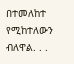በተመለከተ የሚከተለውን ብለዋል. . .